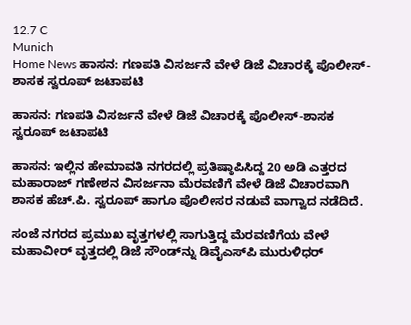12.7 C
Munich
Home News ಹಾಸನ: ಗಣಪತಿ ವಿಸರ್ಜನೆ ವೇಳೆ ಡಿಜೆ ವಿಚಾರಕ್ಕೆ ಪೊಲೀಸ್-ಶಾಸಕ ಸ್ವರೂಪ್ ಜಟಾಪಟಿ

ಹಾಸನ: ಗಣಪತಿ ವಿಸರ್ಜನೆ ವೇಳೆ ಡಿಜೆ ವಿಚಾರಕ್ಕೆ ಪೊಲೀಸ್-ಶಾಸಕ ಸ್ವರೂಪ್ ಜಟಾಪಟಿ

ಹಾಸನ: ಇಲ್ಲಿನ ಹೇಮಾವತಿ ನಗರದಲ್ಲಿ ಪ್ರತಿಷ್ಠಾಪಿಸಿದ್ದ 20 ಅಡಿ ಎತ್ತರದ ಮಹಾರಾಜ್ ಗಣೇಶನ ವಿಸರ್ಜನಾ ಮೆರವಣಿಗೆ ವೇಳೆ ಡಿಜೆ ವಿಚಾರವಾಗಿ ಶಾಸಕ ಹೆಚ್.ಪಿ. ಸ್ವರೂಪ್ ಹಾಗೂ ಪೊಲೀಸರ ನಡುವೆ ವಾಗ್ವಾದ ನಡೆದಿದೆ.

ಸಂಜೆ ನಗರದ ಪ್ರಮುಖ ವೃತ್ತಗಳಲ್ಲಿ ಸಾಗುತ್ತಿದ್ದ ಮೆರವಣಿಗೆಯ ವೇಳೆ ಮಹಾವೀರ್ ವೃತ್ತದಲ್ಲಿ ಡಿಜೆ ಸೌಂಡ್‌ನ್ನು ಡಿವೈಎಸ್‌ಪಿ ಮುರುಳಿಧರ್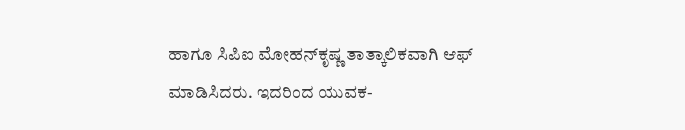ಹಾಗೂ ಸಿಪಿಐ ಮೋಹನ್‌ಕೃಷ್ಣ ತಾತ್ಕಾಲಿಕವಾಗಿ ಆಫ್ ಮಾಡಿಸಿದರು. ಇದರಿಂದ ಯುವಕ-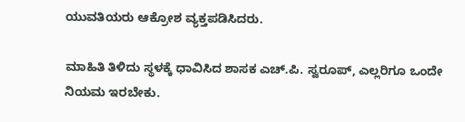ಯುವತಿಯರು ಆಕ್ರೋಶ ವ್ಯಕ್ತಪಡಿಸಿದರು.

ಮಾಹಿತಿ ತಿಳಿದು ಸ್ಥಳಕ್ಕೆ ಧಾವಿಸಿದ ಶಾಸಕ ಎಚ್.ಪಿ. ಸ್ವರೂಪ್‌, ಎಲ್ಲರಿಗೂ ಒಂದೇ ನಿಯಮ ಇರಬೇಕು.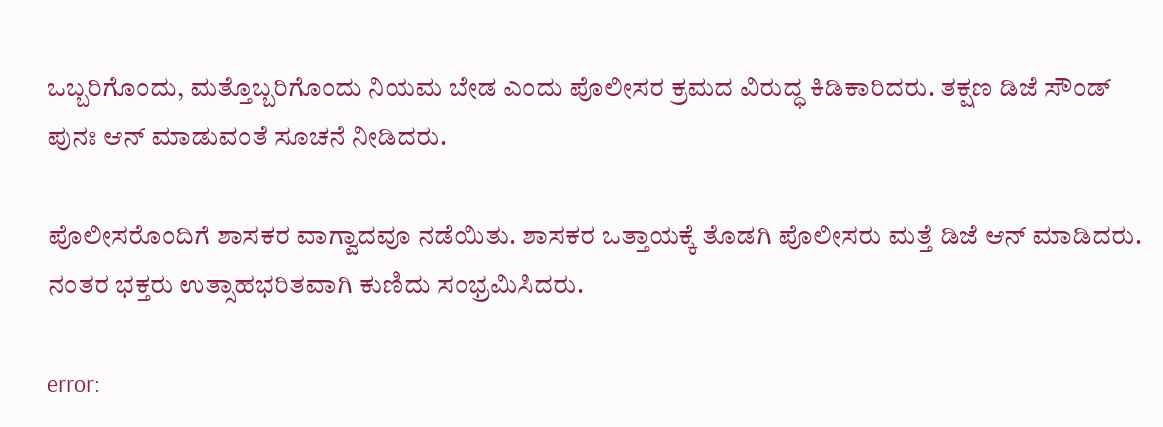ಒಬ್ಬರಿಗೊಂದು, ಮತ್ತೊಬ್ಬರಿಗೊಂದು ನಿಯಮ ಬೇಡ ಎಂದು ಪೊಲೀಸರ ಕ್ರಮದ ವಿರುದ್ಧ ಕಿಡಿಕಾರಿದರು. ತಕ್ಷಣ ಡಿಜೆ ಸೌಂಡ್ ಪುನಃ ಆನ್ ಮಾಡುವಂತೆ ಸೂಚನೆ ನೀಡಿದರು.

ಪೊಲೀಸರೊಂದಿಗೆ ಶಾಸಕರ ವಾಗ್ವಾದವೂ ನಡೆಯಿತು. ಶಾಸಕರ ಒತ್ತಾಯಕ್ಕೆ ತೊಡಗಿ ಪೊಲೀಸರು ಮತ್ತೆ ಡಿಜೆ ಆನ್ ಮಾಡಿದರು. ನಂತರ ಭಕ್ತರು ಉತ್ಸಾಹಭರಿತವಾಗಿ ಕುಣಿದು ಸಂಭ್ರಮಿಸಿದರು.

error: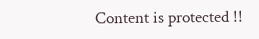Content is protected !!